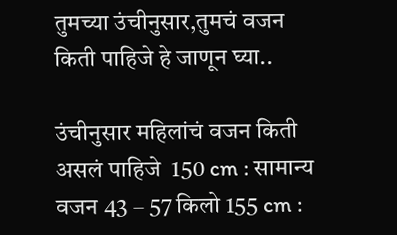तुमच्या उंचीनुसार,तुमचं वजन किती पाहिजे हे जाणून घ्या..

उंचीनुसार महिलांचं वजन किती असलं पाहिजे  150 cm : सामान्य वजन 43 – 57 किलो 155 cm :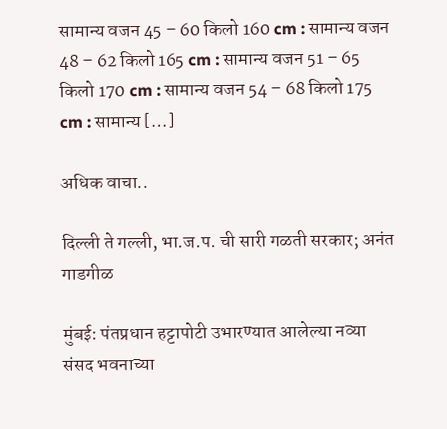सामान्य वजन 45 – 60 किलो 160 cm : सामान्य वजन 48 – 62 किलो 165 cm : सामान्य वजन 51 – 65 किलो 170 cm : सामान्य वजन 54 – 68 किलो 175 cm : सामान्य […]

अधिक वाचा..

दिल्ली ते गल्ली, भा.ज.प. ची सारी गळती सरकार; अनंत गाडगीळ

मुंबई: पंतप्रधान हट्टापोटी उभारण्यात आलेल्या नव्या संसद भवनाच्या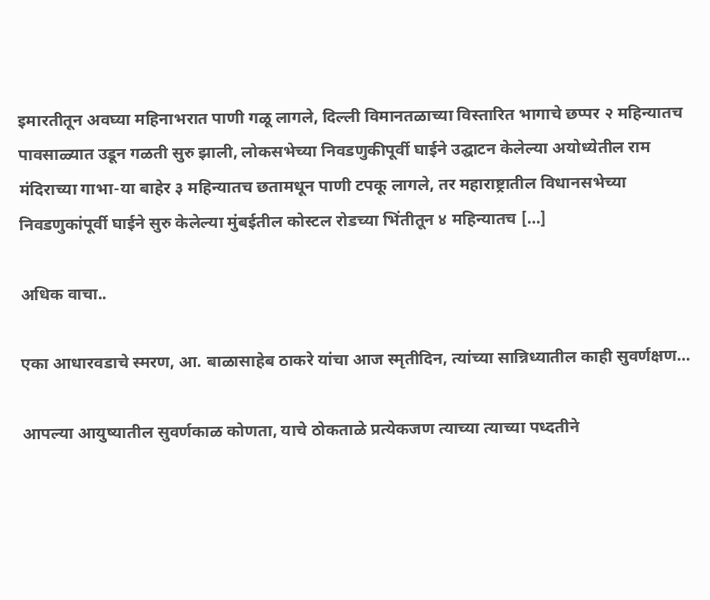इमारतीतून अवघ्या महिनाभरात पाणी गळू लागले, दिल्ली विमानतळाच्या विस्तारित भागाचे छप्पर २ महिन्यातच पावसाळ्यात उडून गळती सुरु झाली, लोकसभेच्या निवडणुकीपूर्वी घाईने उद्घाटन केलेल्या अयोध्येतील राम मंदिराच्या गाभा-या बाहेर ३ महिन्यातच छतामधून पाणी टपकू लागले, तर महाराष्ट्रातील विधानसभेच्या निवडणुकांपूर्वी घाईने सुरु केलेल्या मुंबईतील कोस्टल रोडच्या भिंतीतून ४ महिन्यातच […]

अधिक वाचा..

एका आधारवडाचे स्मरण, आ. बाळासाहेब ठाकरे यांचा आज स्मृतीदिन, त्यांच्या सान्निध्यातील काही सुवर्णक्षण…

आपल्या आयुष्यातील सुवर्णकाळ कोणता, याचे ठोकताळे प्रत्येकजण त्याच्या त्याच्या पध्दतीने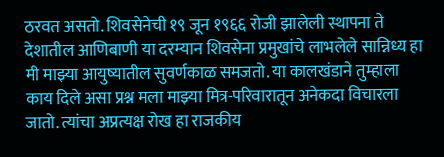ठरवत असतो. शिवसेनेची १९ जून १९६६ रोजी झालेली स्थापना ते देशातील आणिबाणी या दरम्यान शिवसेना प्रमुखांचे लाभलेले सान्निध्य हा मी माझ्या आयुष्यातील सुवर्णकाळ समजतो. या कालखंडाने तुम्हाला काय दिले असा प्रश्न मला माझ्या मित्र-परिवारातून अनेकदा विचारला जातो. त्यांचा अप्रत्यक्ष रोख हा राजकीय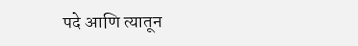पदे आणि त्यातून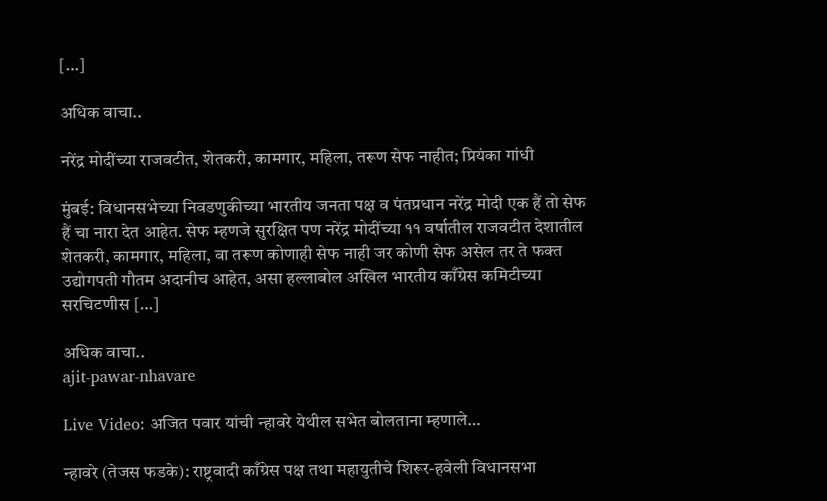[…]

अधिक वाचा..

नरेंद्र मोदींच्या राजवटीत, शेतकरी, कामगार, महिला, तरूण सेफ नाहीत; प्रियंका गांधी

मुंबई: विधानसभेच्या निवडणुकीच्या भारतीय जनता पक्ष व पंतप्रधान नरेंद्र मोदी एक हैं तो सेफ हैं चा नारा देत आहेत. सेफ म्हणजे सुरक्षित पण नरेंद्र मोदींच्या ११ वर्षातील राजवटीत देशातील शेतकरी, कामगार, महिला, वा तरूण कोणाही सेफ नाही जर कोणी सेफ असेल तर ते फक्त उद्योगपती गौतम अदानीच आहेत, असा हल्लाबोल अखिल भारतीय काँग्रेस कमिटीच्या सरचिटणीस […]

अधिक वाचा..
ajit-pawar-nhavare

Live Video: अजित पवार यांची न्हावरे येथील सभेत बोलताना म्हणाले…

न्हावरे (तेजस फडके): राष्ट्रवादी काँग्रेस पक्ष तथा महायुतीचे शिरूर-हवेली विधानसभा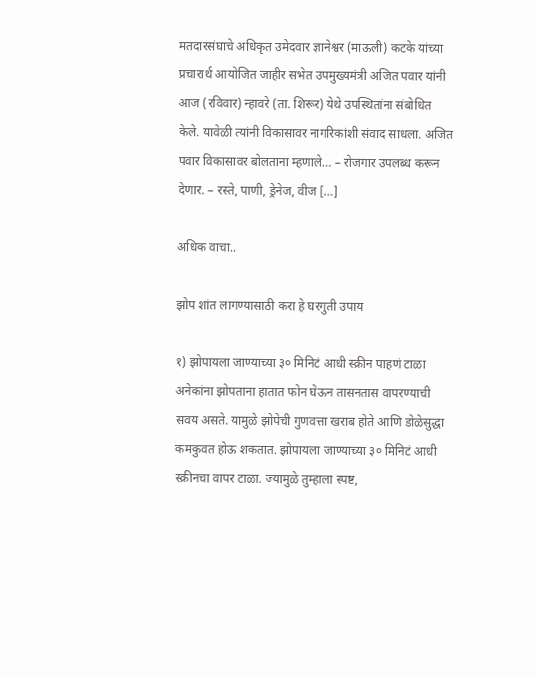मतदारसंघाचे अधिकृत उमेदवार ज्ञानेश्वर (माऊली) कटके यांच्या प्रचारार्थ आयोजित जाहीर सभेत उपमुख्यमंत्री अजित पवार यांनी आज (रविवार) न्हावरे (ता. शिरूर) येथे उपस्थितांना संबोधित केले. यावेळी त्यांनी विकासावर नागरिकांशी संवाद साधला. अजित पवार विकासावर बोलताना म्हणाले… – रोजगार उपलब्ध करून देणार. – रस्ते, पाणी, ड्रेनेज, वीज […]

अधिक वाचा..

झोप शांत लागण्यासाठी करा हे घरगुती उपाय

१) झोपायला जाण्याच्या ३० मिनिटं आधी स्क्रीन पाहणं टाळा अनेकांना झोपताना हातात फोन घेऊन तासनतास वापरण्याची सवय असते. यामुळे झोपेची गुणवत्ता खराब होते आणि डोळेसुद्धा कमकुवत होऊ शकतात. झोपायला जाण्याच्या ३० मिनिटं आधी स्क्रीनचा वापर टाळा. ज्यामुळे तुम्हाला स्पष्ट,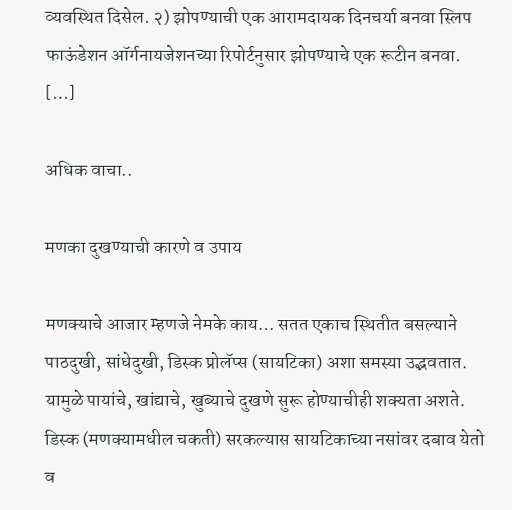व्यवस्थित दिसेल. २) झोपण्याची एक आरामदायक दिनचर्या बनवा स्लिप फाऊंडेशन ऑर्गनायजेशनच्या रिपोर्टनुसार झोपण्याचे एक रूटीन बनवा. […]

अधिक वाचा..

मणका दुखण्याची कारणे व उपाय

मणक्याचे आजार म्हणजे नेमके काय… सतत एकाच स्थितीत बसल्याने पाठदुखी, सांधेदुखी, डिस्क प्रोलॅप्स (सायटिका) अशा समस्या उद्भवतात. यामुळे पायांचे, खांद्याचे, खुब्याचे दुखणे सुरू होण्याचीही शक्यता अशते. डिस्क (मणक्यामधील चकती) सरकल्यास सायटिकाच्या नसांवर दबाव येतो व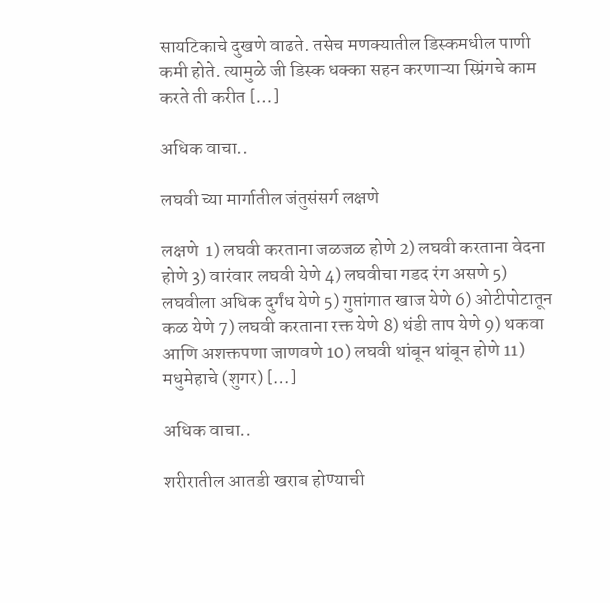सायटिकाचे दुखणे वाढते. तसेच मणक्यातील डिस्कमधील पाणी कमी होते. त्यामुळे जी डिस्क धक्का सहन करणाऱ्या स्प्रिंगचे काम करते ती करीत […]

अधिक वाचा..

लघवी च्या मार्गातील जंतुसंसर्ग लक्षणे

लक्षणे  1) लघवी करताना जळजळ होणे 2) लघवी करताना वेदना होणे 3) वारंवार लघवी येणे 4) लघवीचा गडद रंग असणे 5) लघवीला अधिक दुर्गंध येणे 5) गुप्तांगात खाज येणे 6) ओटीपोटातून कळ येणे 7) लघवी करताना रक्त येणे 8) थंडी ताप येणे 9) थकवा आणि अशक्तपणा जाणवणे 10) लघवी थांबून थांबून होणे 11) मधुमेहाचे (शुगर) […]

अधिक वाचा..

शरीरातील आतडी खराब होण्याची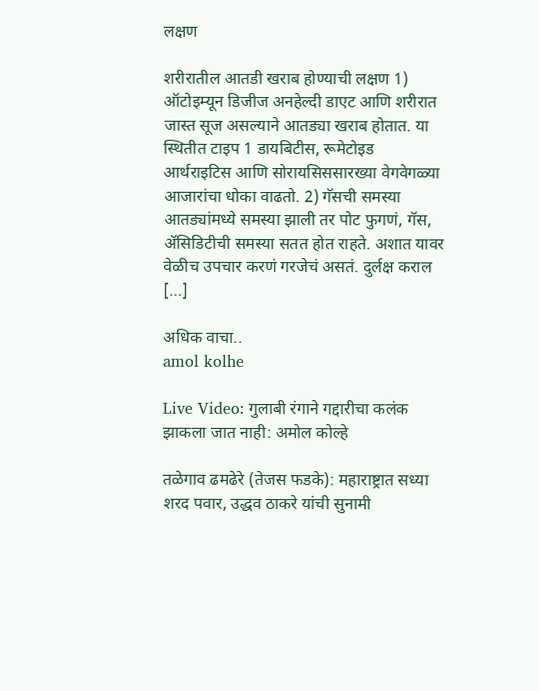लक्षण

शरीरातील आतडी खराब होण्याची लक्षण 1) ऑटोइम्यून डिजीज अनहेल्दी डाएट आणि शरीरात जास्त सूज असल्याने आतड्या खराब होतात. या स्थितीत टाइप 1 डायबिटीस, रूमेटोइड आर्थराइटिस आणि सोरायसिससारख्या वेगवेगळ्या आजारांचा धोका वाढतो. 2) गॅसची समस्या आतड्यांमध्ये समस्या झाली तर पोट फुगणं, गॅस, ॲसिडिटीची समस्या सतत होत राहते. अशात यावर वेळीच उपचार करणं गरजेचं असतं. दुर्लक्ष कराल […]

अधिक वाचा..
amol kolhe

Live Video: गुलाबी रंगाने गद्दारीचा कलंक झाकला जात नाही: अमोल कोल्हे

तळेगाव ढमढेरे (तेजस फडके): महाराष्ट्रात सध्या शरद पवार, उद्धव ठाकरे यांची सुनामी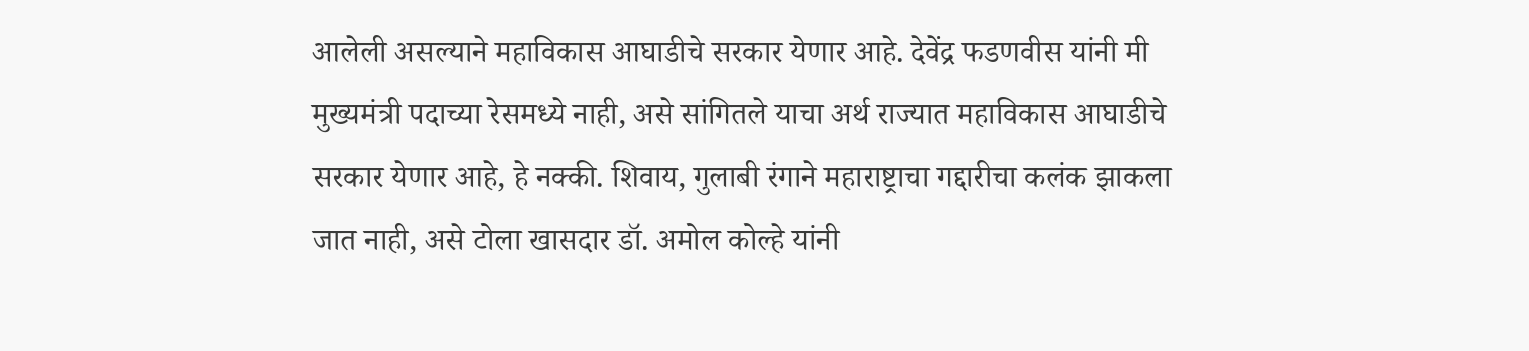आलेली असल्याने महाविकास आघाडीचे सरकार येणार आहे. देवेंद्र फडणवीस यांनी मी मुख्यमंत्री पदाच्या रेसमध्ये नाही, असे सांगितले याचा अर्थ राज्यात महाविकास आघाडीचे सरकार येणार आहे, हे नक्की. शिवाय, गुलाबी रंगाने महाराष्ट्राचा गद्दारीचा कलंक झाकला जात नाही, असे टोला खासदार डॉ. अमोल कोल्हे यांनी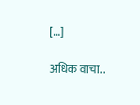[…]

अधिक वाचा..